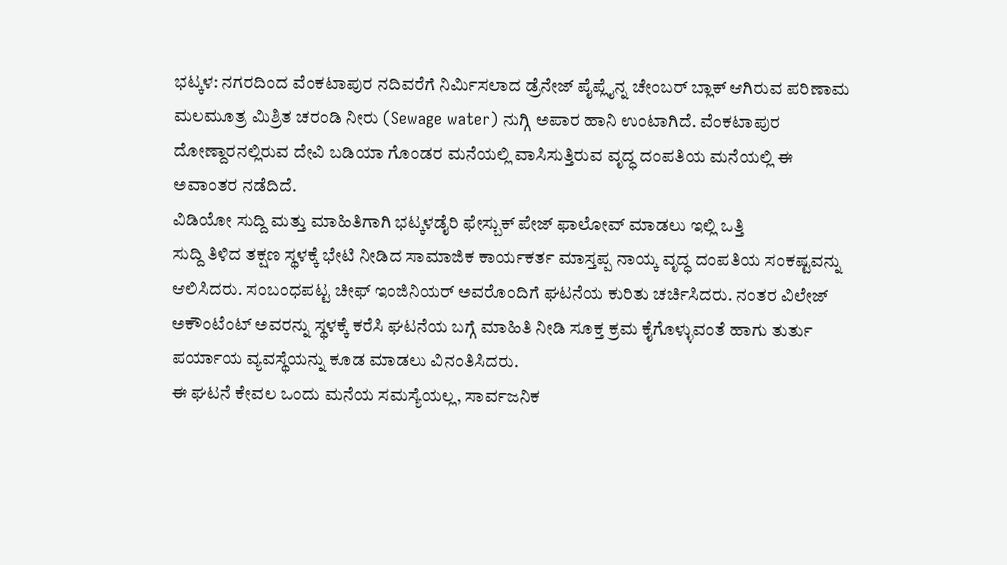ಭಟ್ಕಳ: ನಗರದಿಂದ ವೆಂಕಟಾಪುರ ನದಿವರೆಗೆ ನಿರ್ಮಿಸಲಾದ ಡ್ರೆನೇಜ್ ಪೈಪ್ಲೈನ್ನ ಚೇಂಬರ್ ಬ್ಲಾಕ್ ಆಗಿರುವ ಪರಿಣಾಮ ಮಲಮೂತ್ರ ಮಿಶ್ರಿತ ಚರಂಡಿ ನೀರು (Sewage water) ನುಗ್ಗಿ ಅಪಾರ ಹಾನಿ ಉಂಟಾಗಿದೆ. ವೆಂಕಟಾಪುರ ದೋಣ್ದಾರನಲ್ಲಿರುವ ದೇವಿ ಬಡಿಯಾ ಗೊಂಡರ ಮನೆಯಲ್ಲಿ ವಾಸಿಸುತ್ತಿರುವ ವೃದ್ಧ ದಂಪತಿಯ ಮನೆಯಲ್ಲಿ ಈ ಅವಾಂತರ ನಡೆದಿದೆ.
ವಿಡಿಯೋ ಸುದ್ದಿ ಮತ್ತು ಮಾಹಿತಿಗಾಗಿ ಭಟ್ಕಳಡೈರಿ ಫೇಸ್ಬುಕ್ ಪೇಜ್ ಫಾಲೋವ್ ಮಾಡಲು ಇಲ್ಲಿ ಒತ್ತಿ
ಸುದ್ದಿ ತಿಳಿದ ತಕ್ಷಣ ಸ್ಥಳಕ್ಕೆ ಭೇಟಿ ನೀಡಿದ ಸಾಮಾಜಿಕ ಕಾರ್ಯಕರ್ತ ಮಾಸ್ತಪ್ಪ ನಾಯ್ಕ ವೃದ್ಧ ದಂಪತಿಯ ಸಂಕಷ್ಟವನ್ನು ಆಲಿಸಿದರು. ಸಂಬಂಧಪಟ್ಟ ಚೀಫ್ ಇಂಜಿನಿಯರ್ ಅವರೊಂದಿಗೆ ಘಟನೆಯ ಕುರಿತು ಚರ್ಚಿಸಿದರು. ನಂತರ ವಿಲೇಜ್ ಅಕೌಂಟೆಂಟ್ ಅವರನ್ನು ಸ್ಥಳಕ್ಕೆ ಕರೆಸಿ ಘಟನೆಯ ಬಗ್ಗೆ ಮಾಹಿತಿ ನೀಡಿ ಸೂಕ್ತ ಕ್ರಮ ಕೈಗೊಳ್ಳುವಂತೆ ಹಾಗು ತುರ್ತು ಪರ್ಯಾಯ ವ್ಯವಸ್ಥೆಯನ್ನು ಕೂಡ ಮಾಡಲು ವಿನಂತಿಸಿದರು.
ಈ ಘಟನೆ ಕೇವಲ ಒಂದು ಮನೆಯ ಸಮಸ್ಯೆಯಲ್ಲ, ಸಾರ್ವಜನಿಕ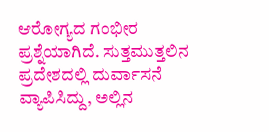ಆರೋಗ್ಯದ ಗಂಭೀರ ಪ್ರಶ್ನೆಯಾಗಿದೆ. ಸುತ್ತಮುತ್ತಲಿನ ಪ್ರದೇಶದಲ್ಲಿ ದುರ್ವಾಸನೆ ವ್ಯಾಪಿಸಿದ್ದು, ಅಲ್ಲಿನ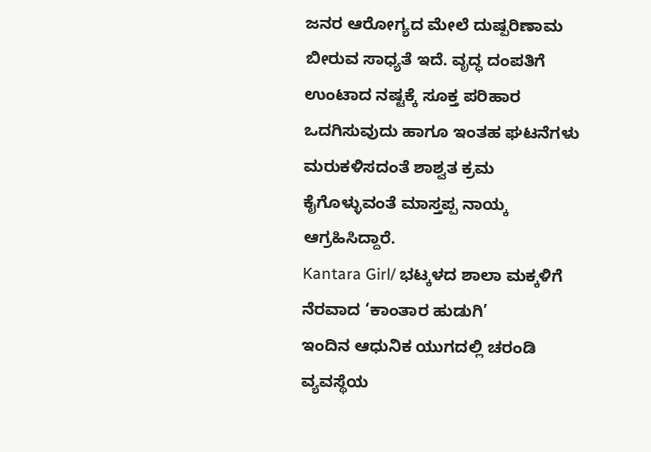ಜನರ ಆರೋಗ್ಯದ ಮೇಲೆ ದುಷ್ಪರಿಣಾಮ ಬೀರುವ ಸಾಧ್ಯತೆ ಇದೆ. ವೃದ್ಧ ದಂಪತಿಗೆ ಉಂಟಾದ ನಷ್ಟಕ್ಕೆ ಸೂಕ್ತ ಪರಿಹಾರ ಒದಗಿಸುವುದು ಹಾಗೂ ಇಂತಹ ಘಟನೆಗಳು ಮರುಕಳಿಸದಂತೆ ಶಾಶ್ವತ ಕ್ರಮ ಕೈಗೊಳ್ಳುವಂತೆ ಮಾಸ್ತಪ್ಪ ನಾಯ್ಕ ಆಗ್ರಹಿಸಿದ್ದಾರೆ.
Kantara Girl/ ಭಟ್ಕಳದ ಶಾಲಾ ಮಕ್ಕಳಿಗೆ ನೆರವಾದ ‘ಕಾಂತಾರ ಹುಡುಗಿ’
ಇಂದಿನ ಆಧುನಿಕ ಯುಗದಲ್ಲಿ ಚರಂಡಿ ವ್ಯವಸ್ಥೆಯ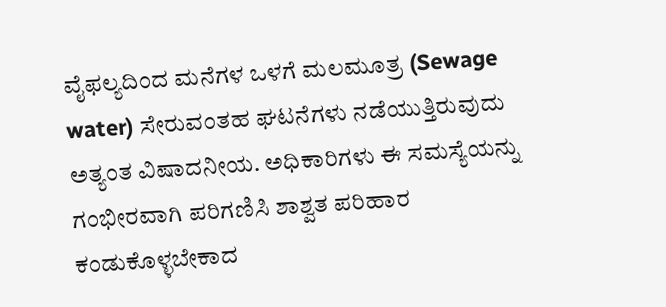ವೈಫಲ್ಯದಿಂದ ಮನೆಗಳ ಒಳಗೆ ಮಲಮೂತ್ರ (Sewage water) ಸೇರುವಂತಹ ಘಟನೆಗಳು ನಡೆಯುತ್ತಿರುವುದು ಅತ್ಯಂತ ವಿಷಾದನೀಯ. ಅಧಿಕಾರಿಗಳು ಈ ಸಮಸ್ಯೆಯನ್ನು ಗಂಭೀರವಾಗಿ ಪರಿಗಣಿಸಿ ಶಾಶ್ವತ ಪರಿಹಾರ ಕಂಡುಕೊಳ್ಳಬೇಕಾದ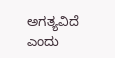ಅಗತ್ಯವಿದೆ ಎಂದು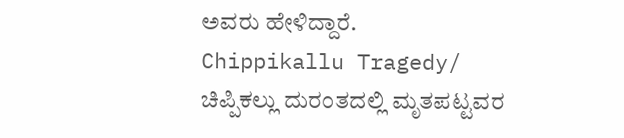ಅವರು ಹೇಳಿದ್ದಾರೆ.
Chippikallu Tragedy/ ಚಿಪ್ಪಿಕಲ್ಲು ದುರಂತದಲ್ಲಿ ಮೃತಪಟ್ಟವರ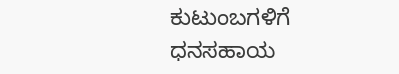ಕುಟುಂಬಗಳಿಗೆ ಧನಸಹಾಯ